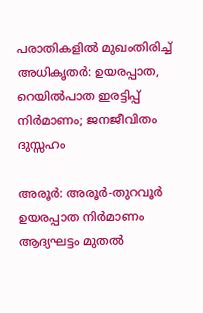പരാതികളിൽ മുഖംതിരിച്ച് അധികൃതർ: ഉയരപ്പാത, റെയിൽപാത ഇരട്ടിപ്പ് നിർമാണം; ജനജീവിതം ദുസ്സഹം

അരൂർ: അരൂർ-തുറവൂർ ഉയരപ്പാത നിർമാണം ആദ്യഘട്ടം മുതൽ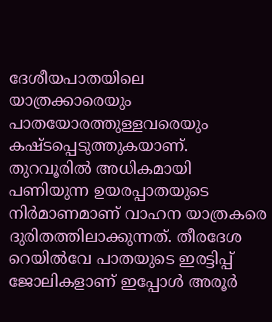ദേശീയപാതയിലെ യാത്രക്കാരെയും പാതയോരത്തുള്ളവരെയും കഷ്ടപ്പെടുത്തുകയാണ്. തുറവൂരിൽ അധികമായി പണിയുന്ന ഉയരപ്പാതയുടെ നിർമാണമാണ് വാഹന യാത്രകരെ ദുരിതത്തിലാക്കുന്നത്. തീരദേശ റെയിൽവേ പാതയുടെ ഇരട്ടിപ്പ് ജോലികളാണ് ഇപ്പോൾ അരൂർ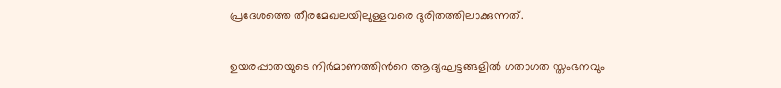പ്രദേശത്തെ തീരമേഖലയിലുള്ളവരെ ദുരിതത്തിലാക്കുന്നത്.

ഉയരപ്പാതയുടെ നിർമാണത്തിന്‍റെ ആദ്യഘട്ടങ്ങളിൽ ഗതാഗത സ്തംഭനവും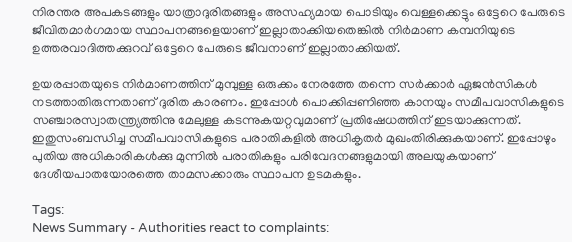നിരന്തര അപകടങ്ങളും യാത്രാദുരിതങ്ങളും അസഹ്യമായ പൊടിയും വെള്ളക്കെട്ടും ഒട്ടേറെ പേരുടെ ജീവിതമാർഗമായ സ്ഥാപനങ്ങളെയാണ് ഇല്ലാതാക്കിയതെങ്കിൽ നിർമാണ കമ്പനിയുടെ ഉത്തരവാദിത്തക്കുറവ് ഒട്ടേറെ പേരുടെ ജീവനാണ് ഇല്ലാതാക്കിയത്.

ഉയരപ്പാതയുടെ നിർമാണത്തിന് മുമ്പുള്ള ഒരുക്കം നേരത്തേ തന്നെ സർക്കാർ ഏജൻസികൾ നടത്താതിരുന്നതാണ് ദുരിത കാരണം. ഇപ്പോൾ പൊക്കിപ്പണിഞ്ഞ കാനയും സമീപവാസികളുടെ സഞ്ചാരസ്വാതന്ത്ര്യത്തിനു മേലുള്ള കടന്നുകയറ്റവുമാണ് പ്രതിഷേധത്തിന് ഇടയാക്കുന്നത്. ഇതുസംബന്ധിച്ച സമീപവാസികളുടെ പരാതികളിൽ അധികൃതർ മുഖംതിരിക്കുകയാണ്. ഇപ്പോഴും പുതിയ അധികാരികൾക്കു മുന്നിൽ പരാതികളും പരിവേദനങ്ങളുമായി അലയുകയാണ് ദേശീയപാതയോരത്തെ താമസക്കാരും സ്ഥാപന ഉടമകളും.

Tags:
News Summary - Authorities react to complaints: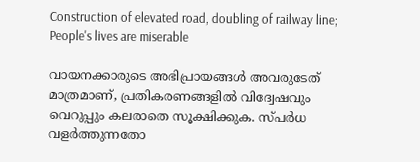Construction of elevated road, doubling of railway line; People's lives are miserable

വായനക്കാരുടെ അഭിപ്രായങ്ങള്‍ അവരുടേത് മാത്രമാണ്, പ്രതികരണങ്ങളിൽ വിദ്വേഷവും വെറുപ്പും കലരാതെ സൂക്ഷിക്കുക. സ്പർധ വളർത്തുന്നതോ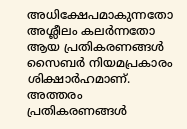അധിക്ഷേപമാകുന്നതോ അശ്ലീലം കലർന്നതോ ആയ പ്രതികരണങ്ങൾ സൈബർ നിയമപ്രകാരം ശിക്ഷാർഹമാണ്. അത്തരം പ്രതികരണങ്ങൾ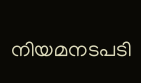നിയമനടപടി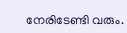നേരിടേണ്ടി വരും.